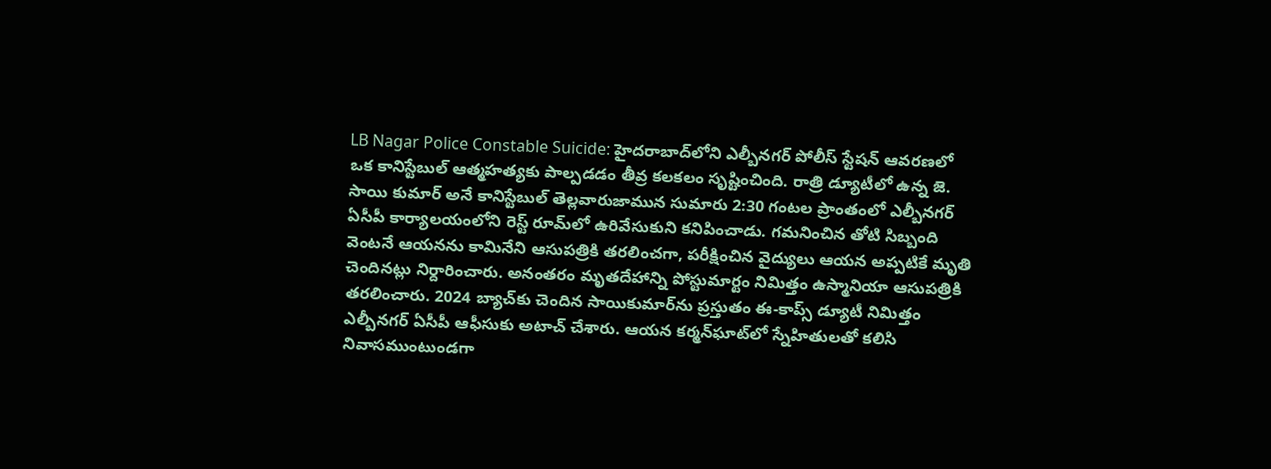LB Nagar Police Constable Suicide: హైదరాబాద్‌లోని ఎల్బీనగర్‌ పోలీస్‌ స్టేషన్‌ ఆవరణలో ఒక కానిస్టేబుల్‌ ఆత్మహత్యకు పాల్పడడం తీవ్ర కలకలం సృష్టించింది. రాత్రి డ్యూటీలో ఉన్న జె. సాయి కుమార్ అనే కానిస్టేబుల్ తెల్లవారుజామున సుమారు 2:30 గంటల ప్రాంతంలో ఎల్బీనగర్‌ ఏసీపీ కార్యాలయంలోని రెస్ట్‌ రూమ్‌లో ఉరివేసుకుని కనిపించాడు. గమనించిన తోటి సిబ్బంది వెంటనే ఆయనను కామినేని ఆసుపత్రికి తరలించగా, పరీక్షించిన వైద్యులు ఆయన అప్పటికే మృతి చెందినట్లు నిర్దారించారు. అనంతరం మృతదేహాన్ని పోస్టుమార్టం నిమిత్తం ఉస్మానియా ఆసుపత్రికి తరలించారు. 2024 బ్యాచ్‌కు చెందిన సాయికుమార్‌ను ప్రస్తుతం ఈ-కాప్స్ డ్యూటీ నిమిత్తం ఎల్బీనగర్‌ ఏసీపీ ఆఫీసుకు అటాచ్‌ చేశారు. ఆయన కర్మన్‌ఘాట్‌లో స్నేహితులతో కలిసి నివాసముంటుండగా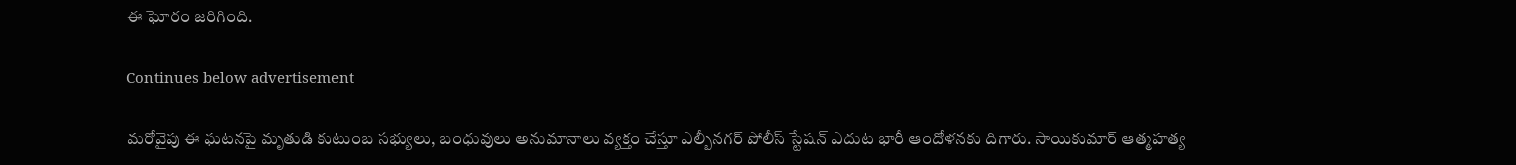ఈ ఘోరం జరిగింది.

Continues below advertisement

మరోవైపు ఈ ఘటనపై మృతుడి కుటుంబ సభ్యులు, బంధువులు అనుమానాలు వ్యక్తం చేస్తూ ఎల్బీనగర్‌ పోలీస్‌ స్టేషన్ ఎదుట భారీ ఆందోళనకు దిగారు. సాయికుమార్ ఆత్మహత్య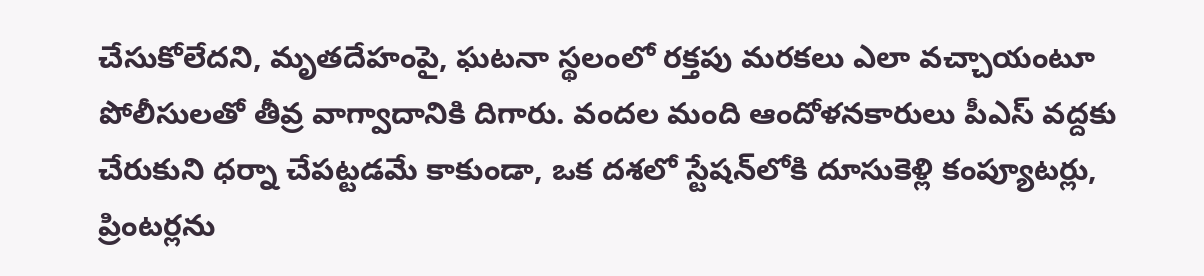చేసుకోలేదని, మృతదేహంపై, ఘటనా స్థలంలో రక్తపు మరకలు ఎలా వచ్చాయంటూ పోలీసులతో తీవ్ర వాగ్వాదానికి దిగారు. వందల మంది ఆందోళనకారులు పీఎస్‌ వద్దకు చేరుకుని ధర్నా చేపట్టడమే కాకుండా, ఒక దశలో స్టేషన్‌లోకి దూసుకెళ్లి కంప్యూటర్లు, ప్రింటర్లను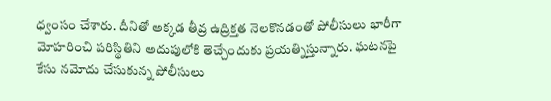ధ్వంసం చేశారు. దీనితో అక్కడ తీవ్ర ఉద్రిక్తత నెలకొనడంతో పోలీసులు భారీగా మోహరించి పరిస్థితిని అదుపులోకి తెచ్చేందుకు ప్రయత్నిస్తున్నారు. ఘటనపై కేసు నమోదు చేసుకున్న పోలీసులు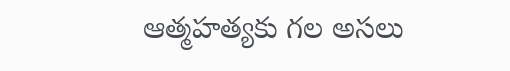ఆత్మహత్యకు గల అసలు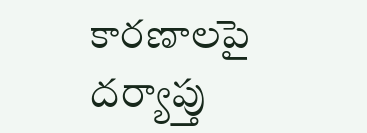కారణాలపై దర్యాప్తు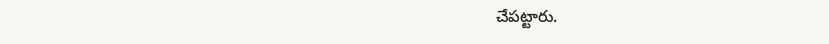చేపట్టారు.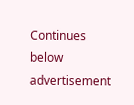Continues below advertisement